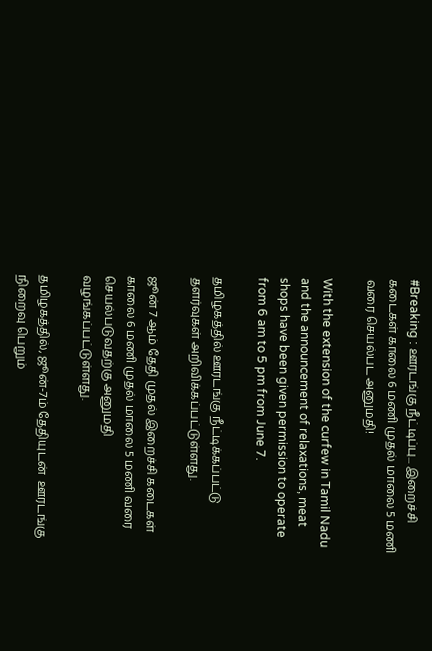#Breaking : ஊரடங்கு நீட்டிப்பு... இறைச்சி கடைகள் காலை 6 மணி முதல் மாலை 5 மணி வரை செயல்பட அனுமதி!

With the extension of the curfew in Tamil Nadu and the announcement of relaxations, meat shops have been given permission to operate from 6 am to 5 pm from June 7.

தமிழகத்தில் ஊரடங்கு நீட்டிக்கப்பட்டு தளர்வுகள் அறிவிக்கப்பட்டுள்ளது.

ஜூன் 7 ஆம் தேதி முதல் இறைச்சி கடைகள் காலை 6 மணி முதல் மாலை 5 மணி வரை செயல்படுவதற்கு அனுமதி வழங்கப்பட்டுள்ளது.

தமிழகத்தில், ஜூன்-7ம் தேதியுடன்  ஊரடங்கு நிறைவு பெறும்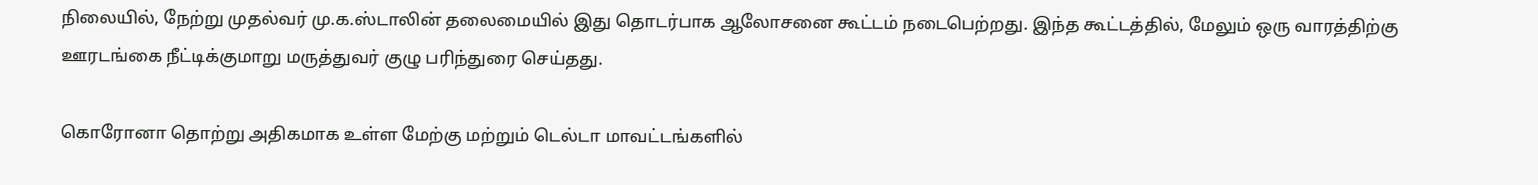நிலையில், நேற்று முதல்வர் மு.க.ஸ்டாலின் தலைமையில் இது தொடர்பாக ஆலோசனை கூட்டம் நடைபெற்றது. இந்த கூட்டத்தில், மேலும் ஒரு வாரத்திற்கு ஊரடங்கை நீட்டிக்குமாறு மருத்துவர் குழு பரிந்துரை செய்தது.

கொரோனா தொற்று அதிகமாக உள்ள மேற்கு மற்றும் டெல்டா மாவட்டங்களில்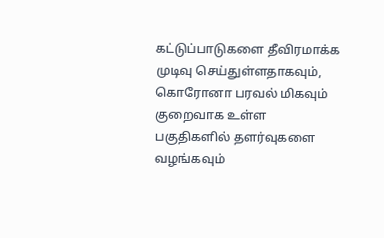கட்டுப்பாடுகளை தீவிரமாக்க முடிவு செய்துள்ளதாகவும், கொரோனா பரவல் மிகவும் குறைவாக உள்ள பகுதிகளில் தளர்வுகளை வழங்கவும்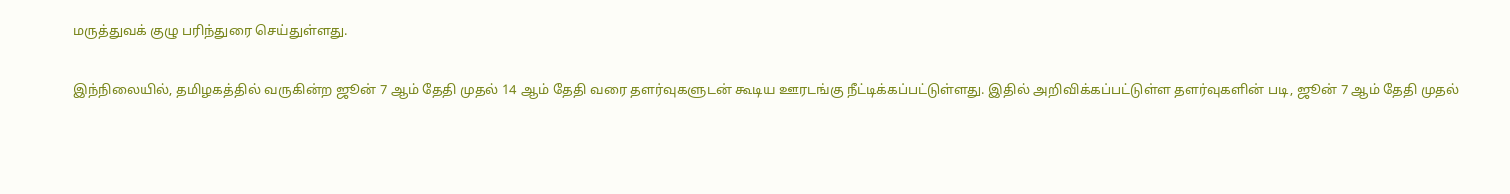மருத்துவக் குழு பரிந்துரை செய்துள்ளது.

இந்நிலையில், தமிழகத்தில் வருகின்ற ஜூன் 7 ஆம் தேதி முதல் 14 ஆம் தேதி வரை தளர்வுகளுடன் கூடிய ஊரடங்கு நீட்டிக்கப்பட்டுள்ளது. இதில் அறிவிக்கப்பட்டுள்ள தளர்வுகளின் படி, ஜூன் 7 ஆம் தேதி முதல்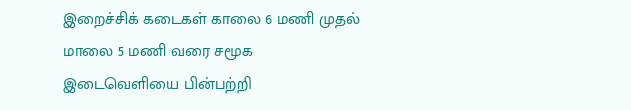இறைச்சிக் கடைகள் காலை 6 மணி முதல் மாலை 5 மணி வரை சமூக இடைவெளியை பின்பற்றி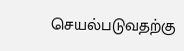செயல்படுவதற்கு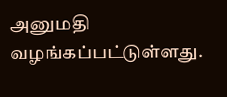அனுமதி வழங்கப்பட்டுள்ளது.